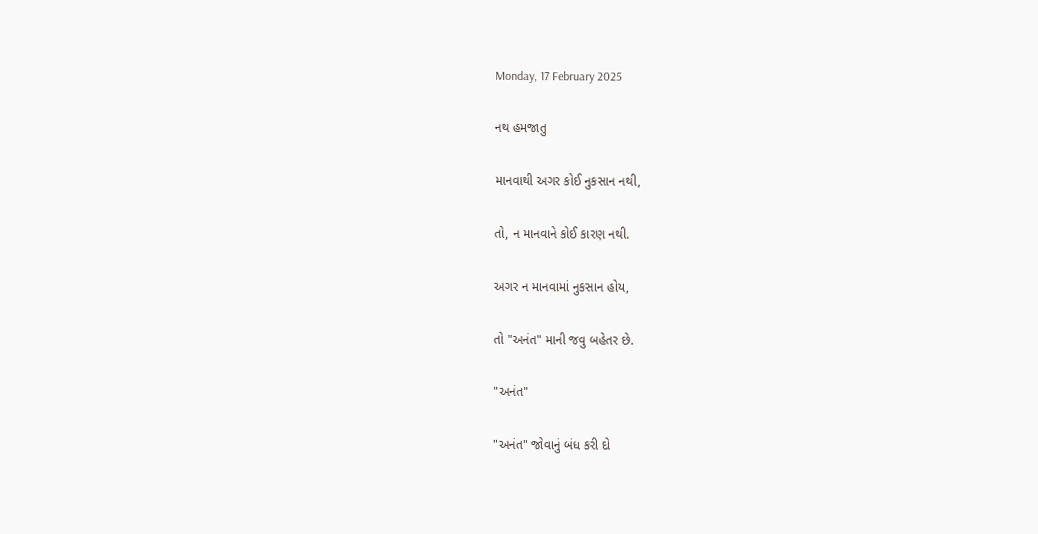Monday, 17 February 2025

નથ હમજાતુ

માનવાથી અગર કોઈ નુકસાન નથી,

તો, ન માનવાને કોઈ કારણ નથી.

અગર ન માનવામાં નુકસાન હોય,

તો "અનંત" માની જવુ બહેતર છે.

"અનંત"

"અનંત" જોવાનું બંધ કરી દો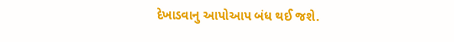દેખાડવાનુ આપોઆપ બંધ થઈ જશે.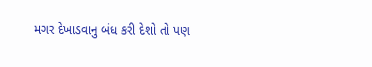મગર દેખાડવાનુ બંધ કરી દેશો તો પણ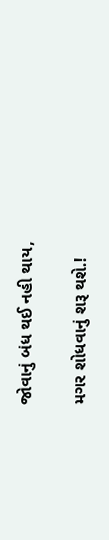જોવાનું બંધ થઈ નહી થાય,

મગર શોધવાનું શરૂ થશે.!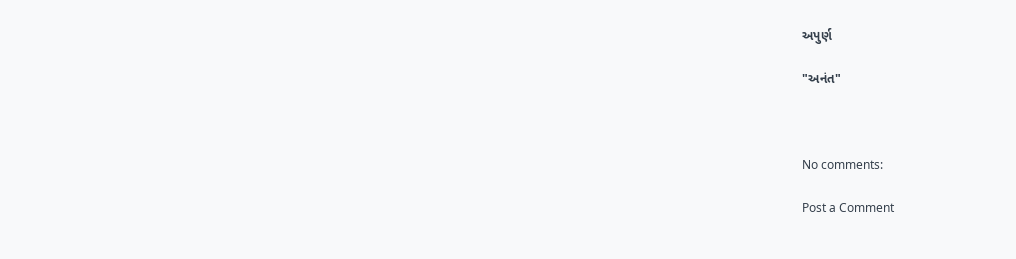અપુર્ણ

"અનંત"



No comments:

Post a Comment